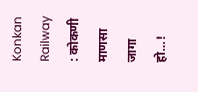Konkan Railway : कोकणी माणसा जागा हो…!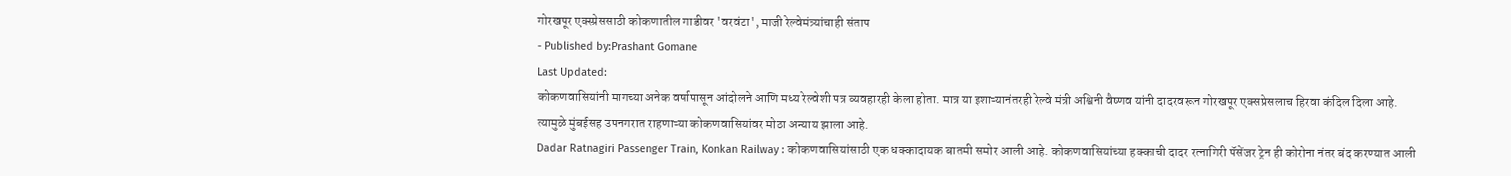गोरखपूर एक्स्प्रेससाठी कोकणातील गाडीवर 'वरवंटा', माजी रेल्वेमंत्र्यांचाही संताप
- Published by:Prashant Gomane
Last Updated:
कोकणवासियांनी मागच्या अनेक वर्षापासून आंदोलने आणि मध्य रेल्वेशी पत्र व्यवहारही केला होता. मात्र या इशाऱ्यानंतरही रेल्वे मंत्री अश्विनी वैष्णव यांनी दादरवरून गोरखपूर एक्सप्रेसलाच हिरवा कंदिल दिला आहे. त्यामुळे मुंबईसह उपनगरात राहणाऱ्या कोकणवासियांवर मोठा अन्याय झाला आहे.
Dadar Ratnagiri Passenger Train, Konkan Railway : कोकणवासियांसाठी एक धक्कादायक बातमी समोर आली आहे. कोकणवासियांच्या हक्काची दादर रत्नागिरी पॅसेंजर ट्रेन ही कोरोना नंतर बंद करण्यात आली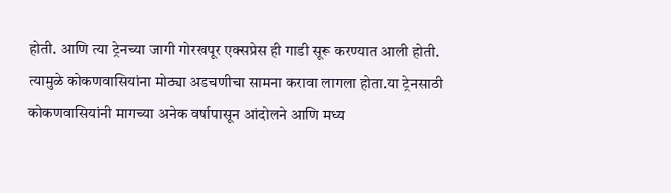होती. आणि त्या ट्रेनच्या जागी गोरखपूर एक्सप्रेस ही गाडी सूरू करण्यात आली होती. त्यामुळे कोकणवासियांना मोठ्या अडचणीचा सामना करावा लागला होता.या ट्रेनसाठी कोकणवासियांनी मागच्या अनेक वर्षापासून आंदोलने आणि मध्य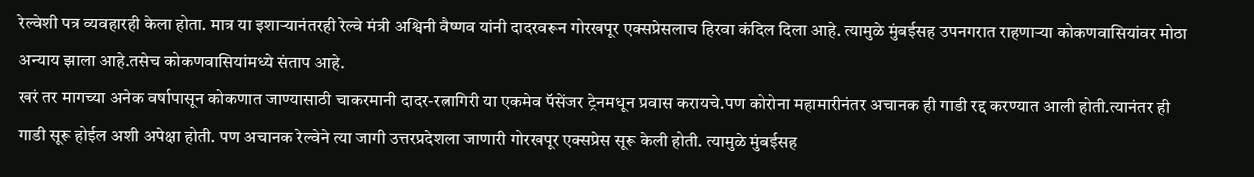रेल्वेशी पत्र व्यवहारही केला होता. मात्र या इशाऱ्यानंतरही रेल्वे मंत्री अश्विनी वैष्णव यांनी दादरवरून गोरखपूर एक्सप्रेसलाच हिरवा कंदिल दिला आहे. त्यामुळे मुंबईसह उपनगरात राहणाऱ्या कोकणवासियांवर मोठा अन्याय झाला आहे.तसेच कोकणवासियांमध्ये संताप आहे.
खरं तर मागच्या अनेक वर्षापासून कोकणात जाण्यासाठी चाकरमानी दादर-रत्नागिरी या एकमेव पॅसेंजर ट्रेनमधून प्रवास करायचे.पण कोरोना महामारीनंतर अचानक ही गाडी रद्द करण्यात आली होती.त्यानंतर ही गाडी सूरू होईल अशी अपेक्षा होती. पण अचानक रेल्वेने त्या जागी उत्तरप्रदेशला जाणारी गोरखपूर एक्सप्रेस सूरू केली होती. त्यामुळे मुंबईसह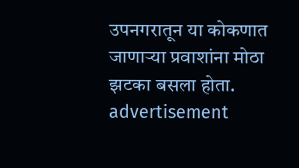उपनगरातून या कोकणात जाणाऱ्या प्रवाशांना मोठा झटका बसला होता.
advertisement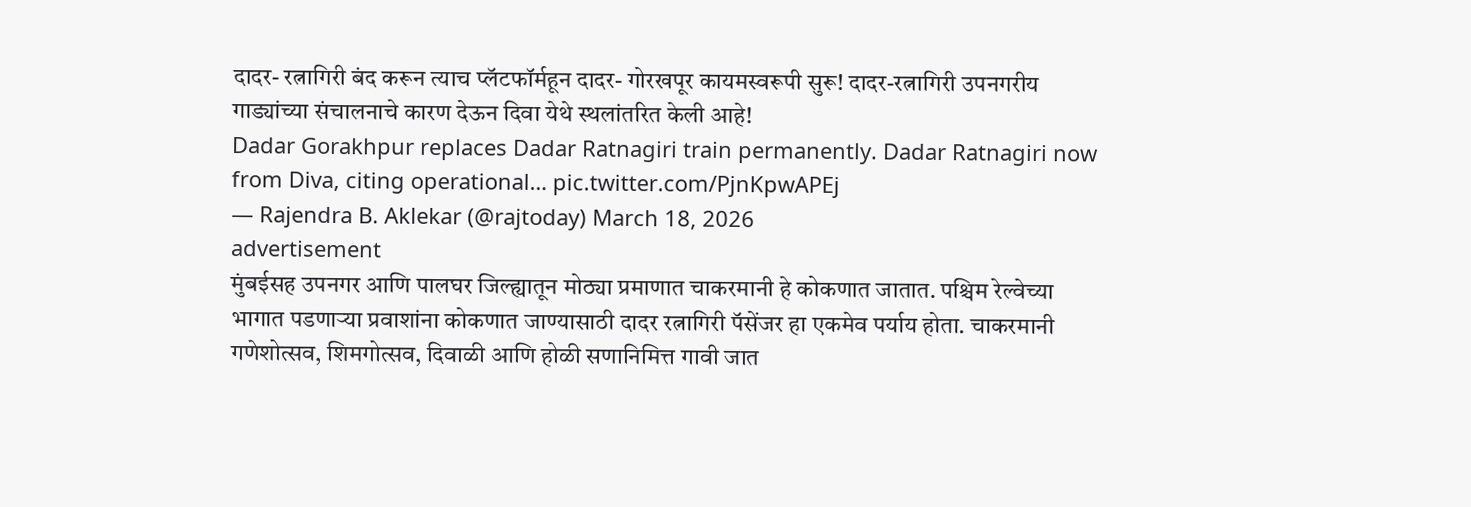दादर- रत्नागिरी बंद करून त्याच प्लॅटफॉर्महून दादर- गोरखपूर कायमस्वरूपी सुरू! दादर-रत्नागिरी उपनगरीय गाड्यांच्या संचालनाचे कारण देऊन दिवा येथे स्थलांतरित केली आहे!
Dadar Gorakhpur replaces Dadar Ratnagiri train permanently. Dadar Ratnagiri now from Diva, citing operational… pic.twitter.com/PjnKpwAPEj
— Rajendra B. Aklekar (@rajtoday) March 18, 2026
advertisement
मुंबईसह उपनगर आणि पालघर जिल्ह्यातून मोठ्या प्रमाणात चाकरमानी हे कोकणात जातात. पश्चिम रेल्वेच्या भागात पडणाऱ्या प्रवाशांना कोकणात जाण्यासाठी दादर रत्नागिरी पॅसेंजर हा एकमेव पर्याय होता. चाकरमानी गणेशोत्सव, शिमगोत्सव, दिवाळी आणि होळी सणानिमित्त गावी जात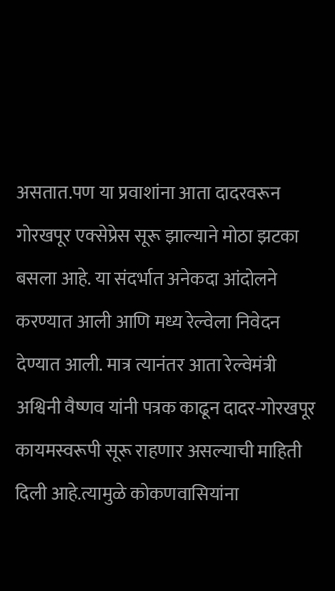असतात.पण या प्रवाशांना आता दादरवरून गोरखपूर एक्सेप्रेस सूरू झाल्याने मोठा झटका बसला आहे. या संदर्भात अनेकदा आंदोलने करण्यात आली आणि मध्य रेल्वेला निवेदन देण्यात आली. मात्र त्यानंतर आता रेल्वेमंत्री अश्विनी वैष्णव यांनी पत्रक काढून दादर-गोरखपूर कायमस्वरूपी सूरू राहणार असल्याची माहिती दिली आहे.त्यामुळे कोकणवासियांना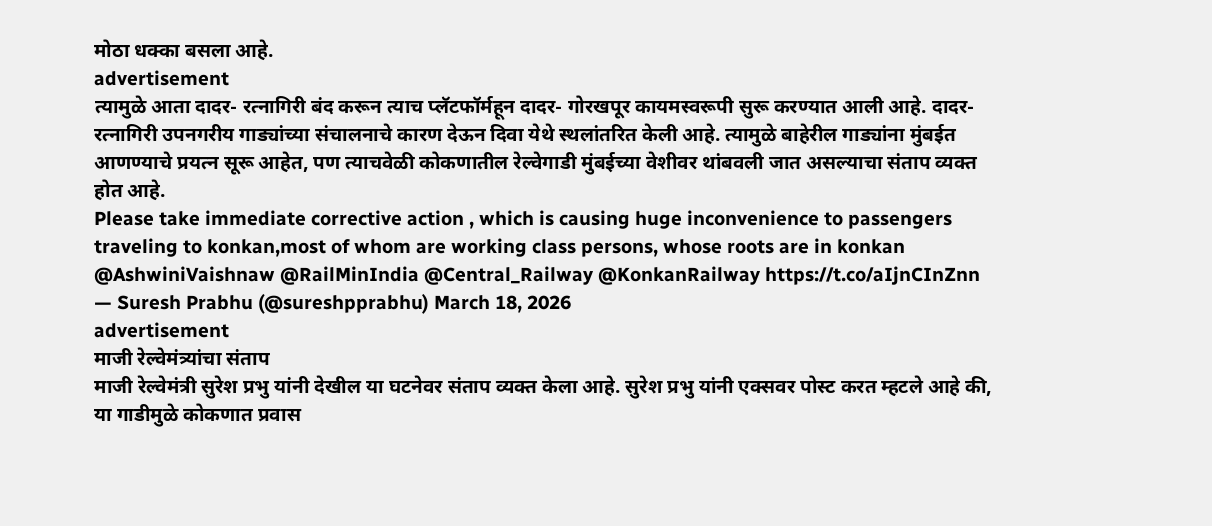मोठा धक्का बसला आहे.
advertisement
त्यामुळे आता दादर- रत्नागिरी बंद करून त्याच प्लॅटफॉर्महून दादर- गोरखपूर कायमस्वरूपी सुरू करण्यात आली आहे. दादर-रत्नागिरी उपनगरीय गाड्यांच्या संचालनाचे कारण देऊन दिवा येथे स्थलांतरित केली आहे. त्यामुळे बाहेरील गाड्यांना मुंबईत आणण्याचे प्रयत्न सूरू आहेत, पण त्याचवेळी कोकणातील रेल्वेगाडी मुंबईच्या वेशीवर थांबवली जात असल्याचा संताप व्यक्त होत आहे.
Please take immediate corrective action , which is causing huge inconvenience to passengers traveling to konkan,most of whom are working class persons, whose roots are in konkan @AshwiniVaishnaw @RailMinIndia @Central_Railway @KonkanRailway https://t.co/aIjnCInZnn
— Suresh Prabhu (@sureshpprabhu) March 18, 2026
advertisement
माजी रेल्वेमंत्र्यांचा संताप
माजी रेल्वेमंत्री सुरेश प्रभु यांनी देखील या घटनेवर संताप व्यक्त केला आहे. सुरेश प्रभु यांनी एक्सवर पोस्ट करत म्हटले आहे की, या गाडीमुळे कोकणात प्रवास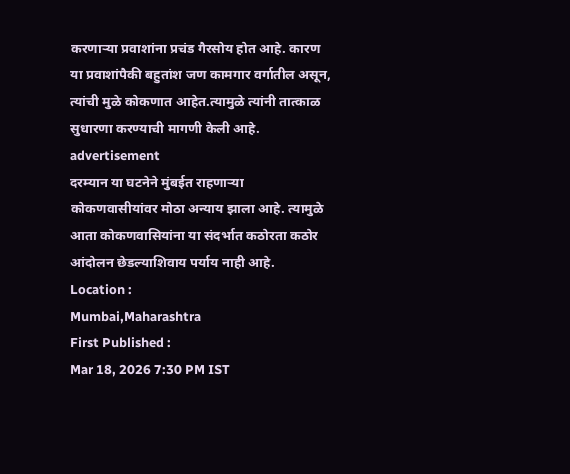करणाऱ्या प्रवाशांना प्रचंड गैरसोय होत आहे. कारण या प्रवाशांपैकी बहुतांश जण कामगार वर्गातील असून, त्यांची मुळे कोकणात आहेत.त्यामुळे त्यांनी तात्काळ सुधारणा करण्याची मागणी केली आहे.
advertisement
दरम्यान या घटनेने मुंबईत राहणाऱ्या कोकणवासीयांवर मोठा अन्याय झाला आहे. त्यामुळे आता कोकणवासियांना या संदर्भात कठोरता कठोर आंदोलन छेडल्याशिवाय पर्याय नाही आहे.
Location :
Mumbai,Maharashtra
First Published :
Mar 18, 2026 7:30 PM IST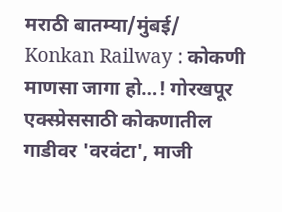मराठी बातम्या/मुंबई/
Konkan Railway : कोकणी माणसा जागा हो…! गोरखपूर एक्स्प्रेससाठी कोकणातील गाडीवर 'वरवंटा', माजी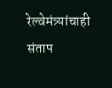रेल्वेमंत्र्यांचाही संताप